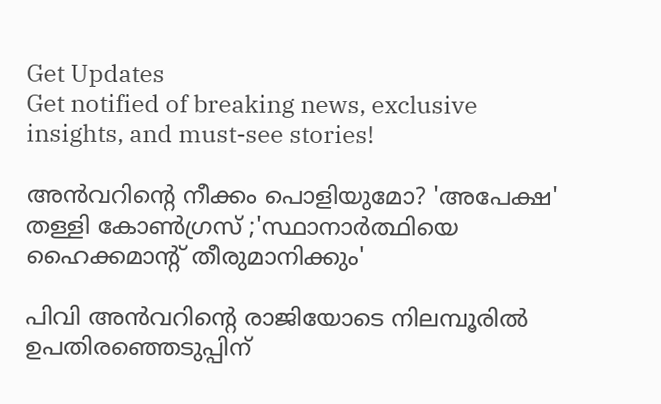Get Updates
Get notified of breaking news, exclusive insights, and must-see stories!

അൻവറിന്റെ നീക്കം പൊളിയുമോ? 'അപേക്ഷ' തള്ളി കോൺഗ്രസ് ;'സ്ഥാനാർത്ഥിയെ ഹൈക്കമാന്റ് തീരുമാനിക്കും'

പിവി അൻവറിന്റെ രാജിയോടെ നിലമ്പൂരിൽ ഉപതിരഞ്ഞെടുപ്പിന്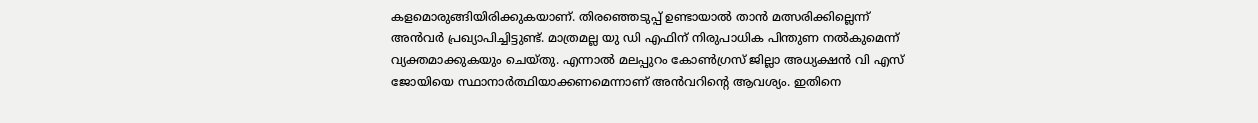കളമൊരുങ്ങിയിരിക്കുകയാണ്. തിരഞ്ഞെടുപ്പ് ഉണ്ടായാൽ താൻ മത്സരിക്കില്ലെന്ന് അൻവർ പ്രഖ്യാപിച്ചിട്ടുണ്ട്. മാത്രമല്ല യു ഡി എഫിന് നിരുപാധിക പിന്തുണ നൽകുമെന്ന് വ്യക്തമാക്കുകയും ചെയ്തു. എന്നാൽ മലപ്പുറം കോൺഗ്രസ് ജില്ലാ അധ്യക്ഷൻ വി എസ് ജോയിയെ സ്ഥാനാർത്ഥിയാക്കണമെന്നാണ് അൻവറിന്റെ ആവശ്യം. ഇതിനെ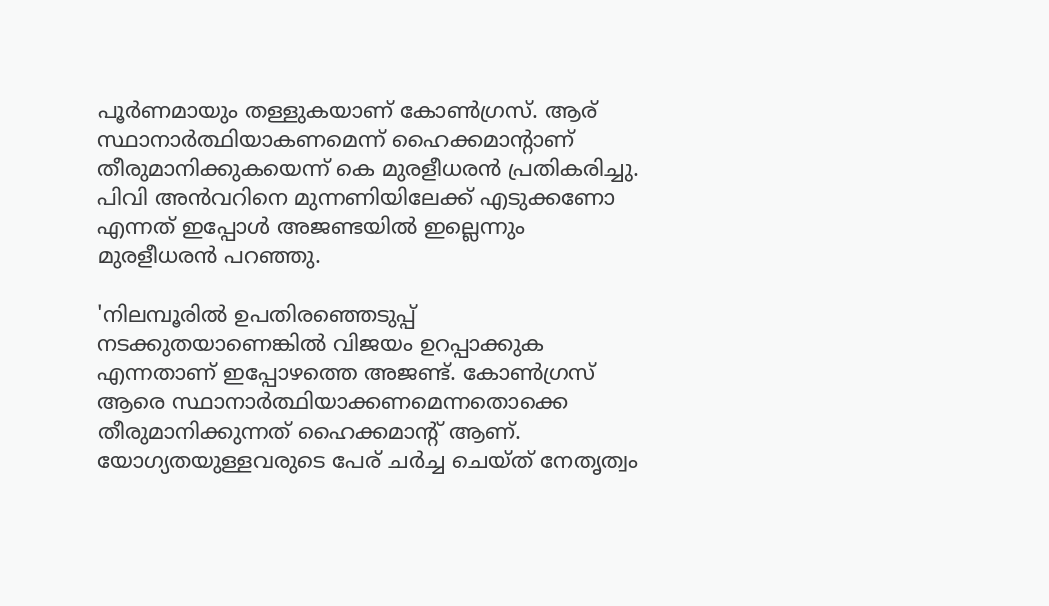പൂർണമായും തള്ളുകയാണ് കോൺഗ്രസ്. ആര് സ്ഥാനാർത്ഥിയാകണമെന്ന് ഹൈക്കമാന്റാണ് തീരുമാനിക്കുകയെന്ന് കെ മുരളീധരൻ പ്രതികരിച്ചു. പിവി അൻവറിനെ മുന്നണിയിലേക്ക് എടുക്കണോ എന്നത് ഇപ്പോൾ അജണ്ടയിൽ ഇല്ലെന്നും മുരളീധരൻ പറഞ്ഞു.

'നിലമ്പൂരിൽ ഉപതിരഞ്ഞെടുപ്പ് നടക്കുതയാണെങ്കിൽ വിജയം ഉറപ്പാക്കുക എന്നതാണ് ഇപ്പോഴത്തെ അജണ്ട്. കോൺഗ്രസ് ആരെ സ്ഥാനാർത്ഥിയാക്കണമെന്നതൊക്കെ തീരുമാനിക്കുന്നത് ഹൈക്കമാന്റ് ആണ്. യോഗ്യതയുള്ളവരുടെ പേര് ചർച്ച ചെയ്ത് നേതൃത്വം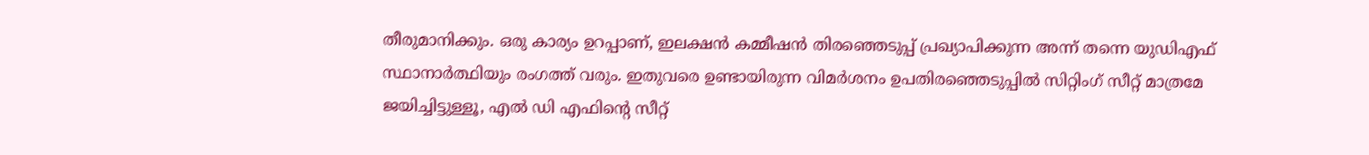തീരുമാനിക്കും. ഒരു കാര്യം ഉറപ്പാണ്, ഇലക്ഷൻ കമ്മീഷൻ തിരഞ്ഞെടുപ്പ് പ്രഖ്യാപിക്കുന്ന അന്ന് തന്നെ യുഡിഎഫ് സ്ഥാനാർത്ഥിയും രംഗത്ത് വരും. ഇതുവരെ ഉണ്ടായിരുന്ന വിമർശനം ഉപതിരഞ്ഞെടുപ്പിൽ സിറ്റിംഗ് സീറ്റ് മാത്രമേ ജയിച്ചിട്ടുള്ളൂ, എൽ ഡി എഫിന്റെ സീറ്റ്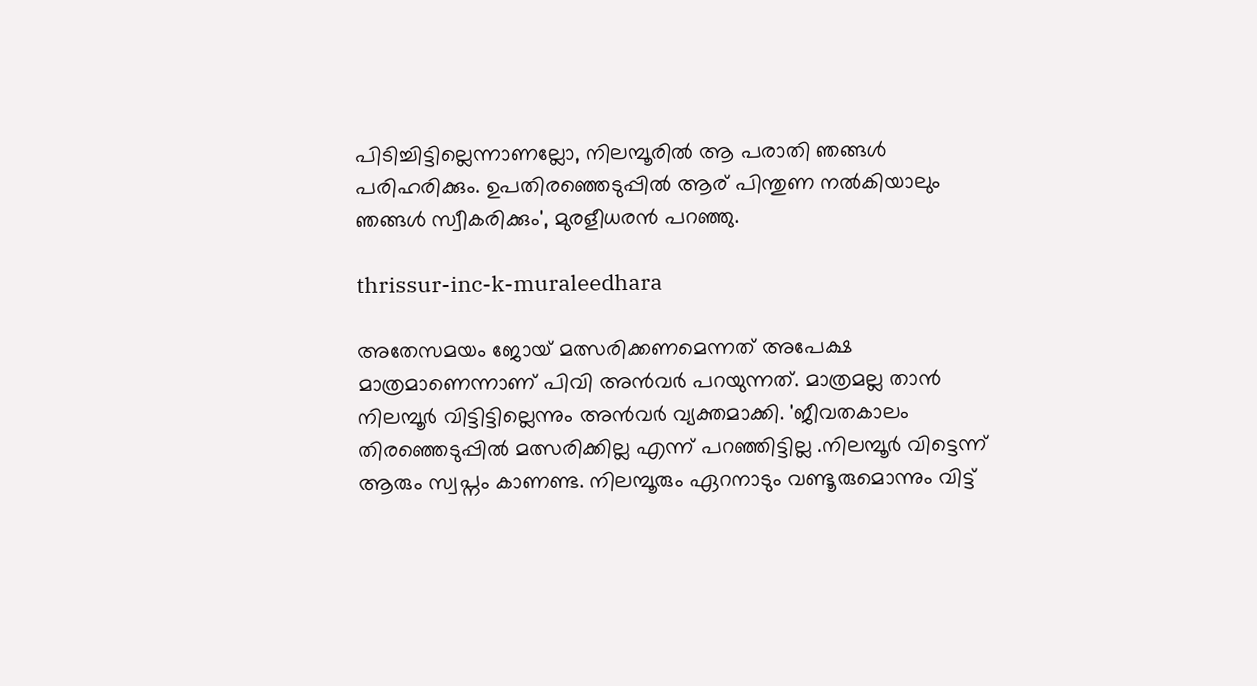പിടിച്ചിട്ടില്ലെന്നാണല്ലോ, നിലമ്പൂരിൽ ആ പരാതി ഞങ്ങൾ പരിഹരിക്കും. ഉപതിരഞ്ഞെടുപ്പിൽ ആര് പിന്തുണ നൽകിയാലും ഞങ്ങൾ സ്വീകരിക്കും', മുരളീധരൻ പറഞ്ഞു.

thrissur-inc-k-muraleedhara

അതേസമയം ജോയ് മത്സരിക്കണമെന്നത് അപേക്ഷ മാത്രമാണെന്നാണ് പിവി അൻവർ പറയുന്നത്. മാത്രമല്ല താൻ നിലമ്പൂർ വിട്ടിട്ടില്ലെന്നും അൻവർ വ്യക്തമാക്കി. 'ജീവതകാലം തിരഞ്ഞെടുപ്പിൽ മത്സരിക്കില്ല എന്ന് പറഞ്ഞിട്ടില്ല .നിലമ്പൂർ വിട്ടെന്ന് ആരും സ്വപ്നം കാണണ്ട. നിലമ്പൂരും ഏറനാടും വണ്ടൂരുമൊന്നും വിട്ട്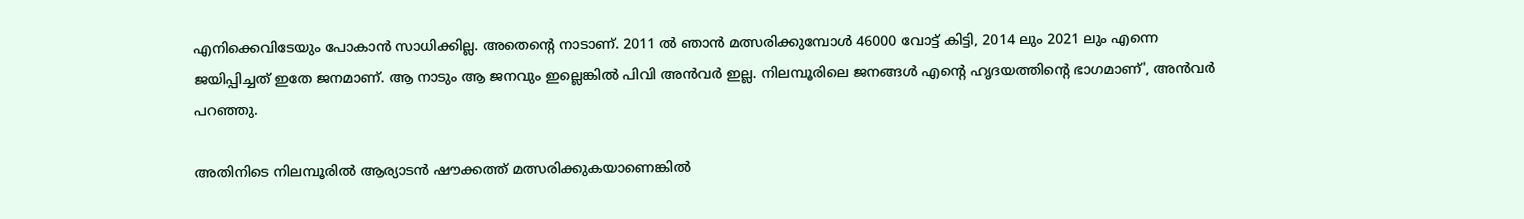എനിക്കെവിടേയും പോകാൻ സാധിക്കില്ല. അതെന്റെ നാടാണ്. 2011 ൽ ഞാൻ മത്സരിക്കുമ്പോൾ 46000 വോട്ട് കിട്ടി, 2014 ലും 2021 ലും എന്നെ ജയിപ്പിച്ചത് ഇതേ ജനമാണ്. ആ നാടും ആ ജനവും ഇല്ലെങ്കിൽ പിവി അൻവർ ഇല്ല. നിലമ്പൂരിലെ ജനങ്ങൾ എന്റെ ഹൃദയത്തിന്റെ ഭാഗമാണ്', അൻവർ പറഞ്ഞു.

അതിനിടെ നിലമ്പൂരിൽ ആര്യാടൻ ഷൗക്കത്ത് മത്സരിക്കുകയാണെങ്കിൽ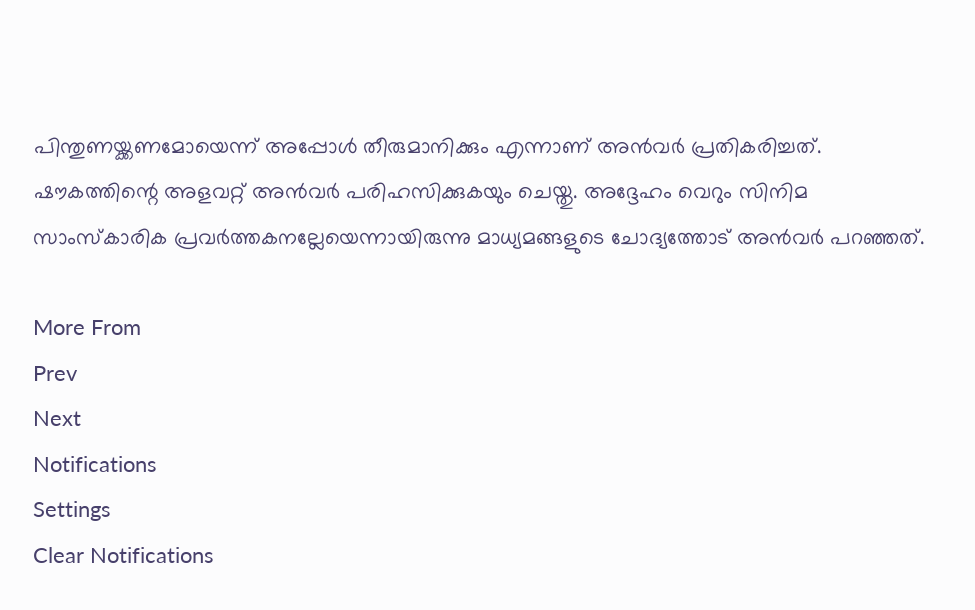പിന്തുണയ്ക്കണമോയെന്ന് അപ്പോൾ തീരുമാനിക്കും എന്നാണ് അൻവർ പ്രതികരിച്ചത്. ഷൗകത്തിന്റെ അളവറ്റ് അൻവർ പരിഹസിക്കുകയും ചെയ്തു. അദ്ദേഹം വെറും സിനിമ സാംസ്കാരിക പ്രവർത്തകനല്ലേയെന്നായിരുന്നു മാധ്യമങ്ങളുടെ ചോദ്യത്തോട് അൻവർ പറഞ്ഞത്.

More From
Prev
Next
Notifications
Settings
Clear Notifications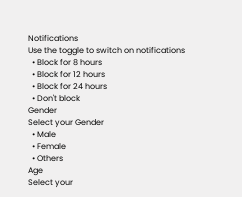Notifications
Use the toggle to switch on notifications
  • Block for 8 hours
  • Block for 12 hours
  • Block for 24 hours
  • Don't block
Gender
Select your Gender
  • Male
  • Female
  • Others
Age
Select your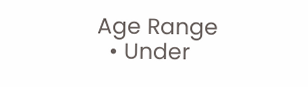Age Range
  • Under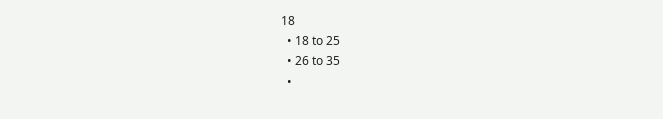18
  • 18 to 25
  • 26 to 35
  •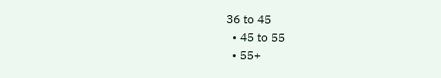36 to 45
  • 45 to 55
  • 55+